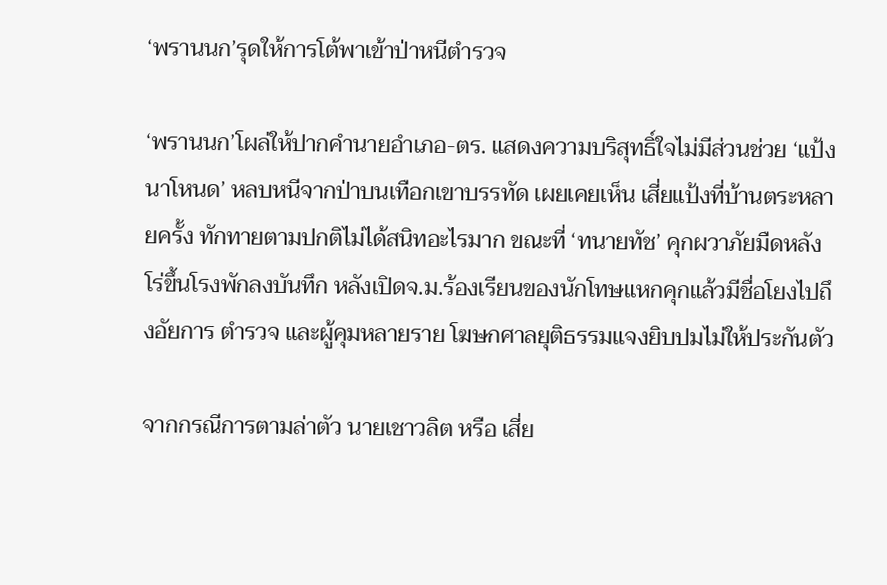‘พรานนก’รุดให้การโต้พาเข้าป่าหนีตำรวจ

‘พรานนก’โผล่ให้ปากคำนายอำเภอ-ตร. แสดงความบริสุทธิ์ใจไม่มีส่วนช่วย ‘แป้ง นาโหนด’ หลบหนีจากป่าบนเทือกเขาบรรทัด เผยเคยเห็น เสี่ยแป้งที่บ้านตระหลายครั้ง ทักทายตามปกติไม่ได้สนิทอะไรมาก ขณะที่ ‘ทนายทัช’ คุกผวาภัยมืดหลังโร่ขึ้นโรงพักลงบันทึก หลังเปิดจ.ม.ร้องเรียนของนักโทษแหกคุกแล้วมีชื่อโยงไปถึงอัยการ ตำรวจ และผู้คุมหลายราย โฆษกศาลยุติธรรมแจงยิบปมไม่ให้ประกันตัว

จากกรณีการตามล่าตัว นายเชาวลิต หรือ เสี่ย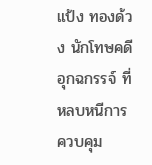แป้ง ทองด้วง นักโทษคดีอุกฉกรรจ์ ที่หลบหนีการควบคุม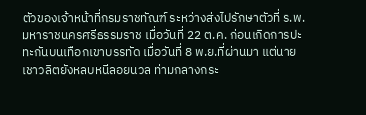ตัวของเจ้าหน้าที่กรมราชทัณฑ์ ระหว่างส่งไปรักษาตัวที่ ร.พ.มหาราชนครศรีธรรมราช เมื่อวันที่ 22 ต.ค. ก่อนเกิดการปะทะกันบนเทือกเขาบรรทัด เมื่อวันที่ 8 พ.ย.ที่ผ่านมา แต่นายเชาวลิตยังหลบหนีลอยนวล ท่ามกลางกระ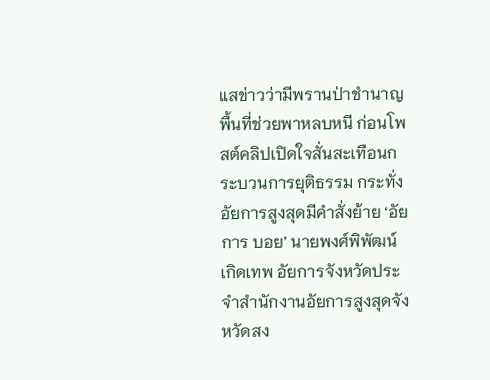แสข่าวว่ามีพรานป่าชำนาญพื้นที่ช่วยพาหลบหนี ก่อนโพสต์คลิปเปิดใจสั่นสะเทือนกระบวนการยุติธรรม กระทั่งอัยการสูงสุดมีคำสั่งย้าย ‘อัยการ บอย’ นายพงศ์พิพัฒน์ เกิดเทพ อัยการจังหวัดประจำสำนักงานอัยการสูงสุดจังหวัดสง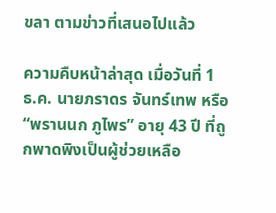ขลา ตามข่าวที่เสนอไปแล้ว

ความคืบหน้าล่าสุด เมื่อวันที่ 1 ธ.ค. นายภราดร จันทร์เทพ หรือ “พรานนก ภูไพร” อายุ 43 ปี ที่ถูกพาดพิงเป็นผู้ช่วยเหลือ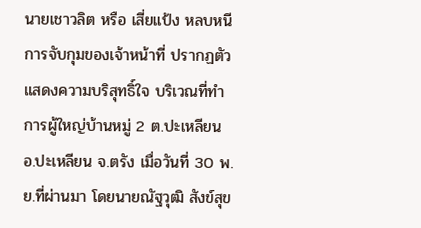นายเชาวลิต หรือ เสี่ยแป้ง หลบหนีการจับกุมของเจ้าหน้าที่ ปรากฏตัวแสดงความบริสุทธิ์ใจ บริเวณที่ทำการผู้ใหญ่บ้านหมู่ 2 ต.ปะเหลียน อ.ปะเหลียน จ.ตรัง เมื่อวันที่ 30 พ.ย.ที่ผ่านมา โดยนายณัฐวุฒิ สังข์สุข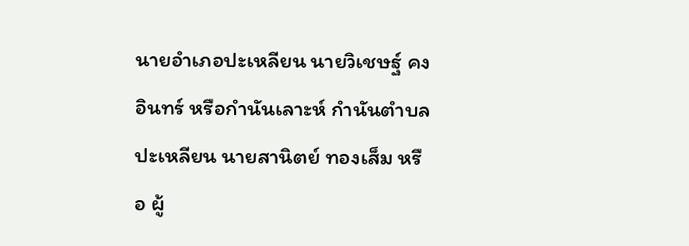นายอำเภอปะเหลียน นายวิเชษฐ์ คงอินทร์ หรือกำนันเลาะห์ กำนันตำบลปะเหลียน นายสานิตย์ ทองเส็ม หรือ ผู้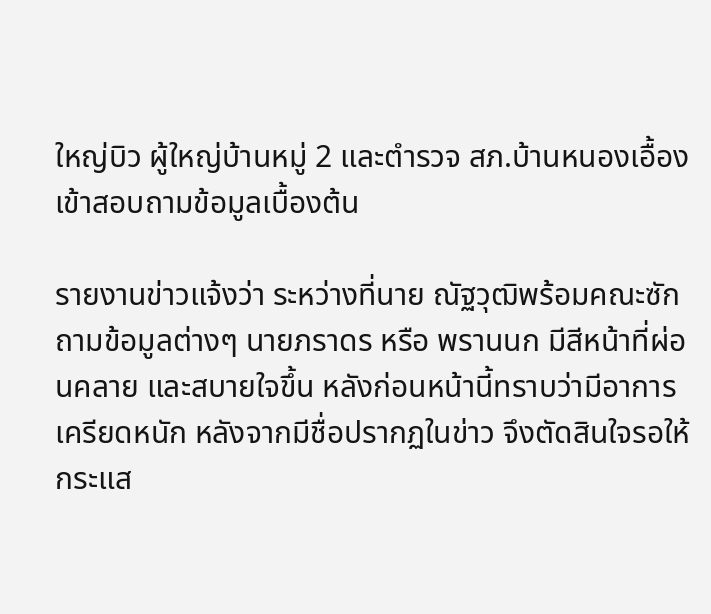ใหญ่บิว ผู้ใหญ่บ้านหมู่ 2 และตำรวจ สภ.บ้านหนองเอื้อง เข้าสอบถามข้อมูลเบื้องต้น

รายงานข่าวแจ้งว่า ระหว่างที่นาย ณัฐวุฒิพร้อมคณะซักถามข้อมูลต่างๆ นายภราดร หรือ พรานนก มีสีหน้าที่ผ่อนคลาย และสบายใจขึ้น หลังก่อนหน้านี้ทราบว่ามีอาการเครียดหนัก หลังจากมีชื่อปรากฏในข่าว จึงตัดสินใจรอให้กระแส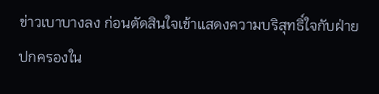ข่าวเบาบางลง ก่อนตัดสินใจเข้าแสดงความบริสุทธิ์ใจกับฝ่ายปกครองใน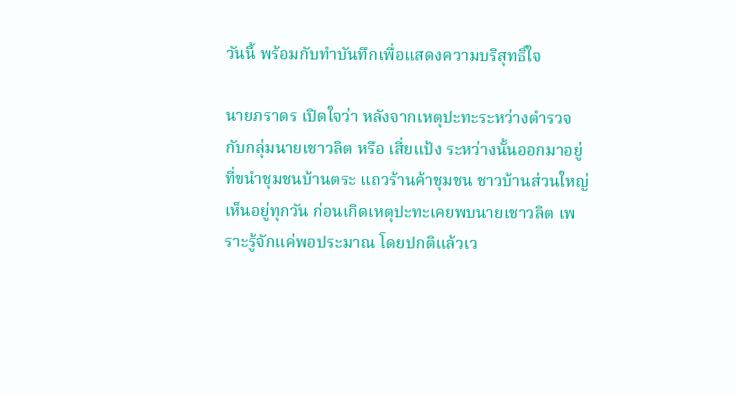วันนี้ พร้อมกับทำบันทึกเพื่อแสดงความบริสุทธิ์ใจ

นายภราดร เปิดใจว่า หลังจากเหตุปะทะระหว่างตำรวจกับกลุ่มนายเชาวลิต หรือ เสี่ยแป้ง ระหว่างนั้นออกมาอยู่ที่ขนำชุมชนบ้านตระ แถวร้านค้าชุมชน ชาวบ้านส่วนใหญ่เห็นอยู่ทุกวัน ก่อนเกิดเหตุปะทะเคยพบนายเชาวลิต เพราะรู้จักแค่พอประมาณ โดยปกติแล้วเว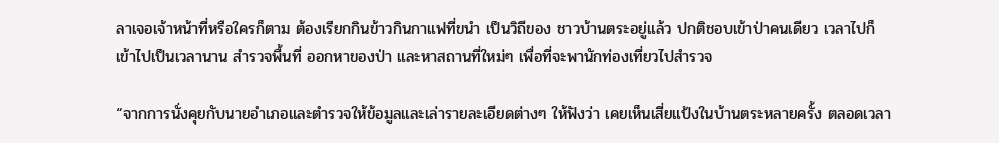ลาเจอเจ้าหน้าที่หรือใครก็ตาม ต้องเรียกกินข้าวกินกาแฟที่ขนำ เป็นวิถีของ ชาวบ้านตระอยู่แล้ว ปกติชอบเข้าป่าคนเดียว เวลาไปก็เข้าไปเป็นเวลานาน สำรวจพื้นที่ ออกหาของป่า และหาสถานที่ใหม่ๆ เพื่อที่จะพานักท่องเที่ยวไปสำรวจ

“จากการนั่งคุยกับนายอำเภอและตำรวจให้ข้อมูลและเล่ารายละเอียดต่างๆ ให้ฟังว่า เคยเห็นเสี่ยแป้งในบ้านตระหลายครั้ง ตลอดเวลา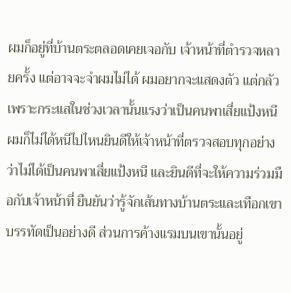ผมก็อยู่ที่บ้านตระตลอดเคยเจอกับ เจ้าหน้าที่ตำรวจหลายครั้ง แต่อาจจะจำผมไม่ได้ ผมอยากจะแสดงตัว แต่กลัวเพราะกระแสในช่วงเวลานั้นแรงว่าเป็นคนพาเสี่ยแป้งหนี ผมก็ไม่ได้หนีไปไหนยินดีให้เจ้าหน้าที่ตรวจสอบทุกอย่างว่าไม่ได้เป็นคนพาเสี่ยแป้งหนี และยินดีที่จะให้ความร่วมมือกับเจ้าหน้าที่ ยืนยันว่ารู้จักเส้นทางบ้านตระและเทือกเขาบรรทัดเป็นอย่างดี ส่วนการค้างแรมบนเขานั้นอยู่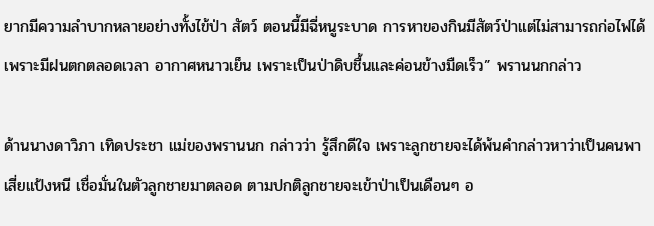ยากมีความลำบากหลายอย่างทั้งไข้ป่า สัตว์ ตอนนี้มีฉี่หนูระบาด การหาของกินมีสัตว์ป่าแต่ไม่สามารถก่อไฟได้เพราะมีฝนตกตลอดเวลา อากาศหนาวเย็น เพราะเป็นป่าดิบชื้นและค่อนข้างมืดเร็ว” พรานนกกล่าว

ด้านนางดาวิภา เทิดประชา แม่ของพรานนก กล่าวว่า รู้สึกดีใจ เพราะลูกชายจะได้พ้นคำกล่าวหาว่าเป็นคนพาเสี่ยแป้งหนี เชื่อมั่นในตัวลูกชายมาตลอด ตามปกติลูกชายจะเข้าป่าเป็นเดือนๆ อ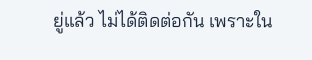ยู่แล้ว ไม่ได้ติดต่อกัน เพราะใน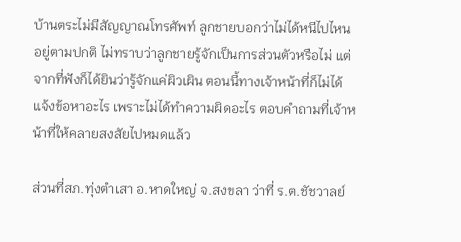บ้านตระไม่มีสัญญาณโทรศัพท์ ลูกชายบอกว่าไม่ได้หนีไปไหน อยู่ตามปกติ ไม่ทราบว่าลูกชายรู้จักเป็นการส่วนตัวหรือไม่ แต่จากที่ฟังก็ได้ยินว่ารู้จักแค่ผิวเผิน ตอนนี้ทางเจ้าหน้าที่ก็ไม่ได้แจ้งข้อหาอะไร เพราะไม่ได้ทำความผิดอะไร ตอบคำถามที่เจ้าหน้าที่ให้คลายสงสัยไปหมดแล้ว

ส่วนที่สภ.ทุ่งตำเสา อ.หาดใหญ่ จ.สงขลา ว่าที่ ร.ต.ชัชวาลย์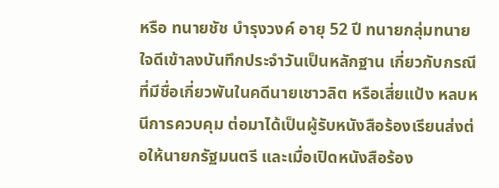หรือ ทนายชัช บำรุงวงค์ อายุ 52 ปี ทนายกลุ่มทนายใจดีเข้าลงบันทึกประจำวันเป็นหลักฐาน เกี่ยวกับกรณีที่มีชื่อเกี่ยวพันในคดีนายเชาวลิต หรือเสี่ยแป้ง หลบหนีการควบคุม ต่อมาได้เป็นผู้รับหนังสือร้องเรียนส่งต่อให้นายกรัฐมนตรี และเมื่อเปิดหนังสือร้อง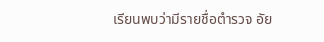เรียนพบว่ามีรายชื่อตำรวจ อัย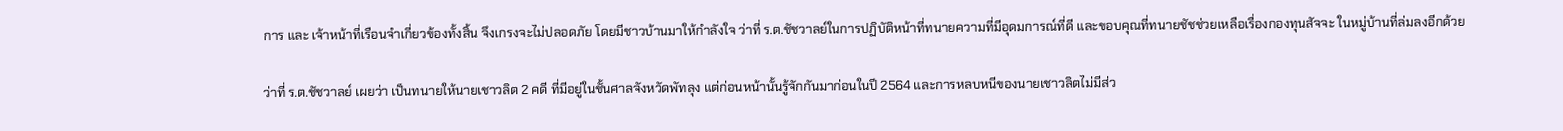การ และ เจ้าหน้าที่เรือนจำเกี่ยวข้องทั้งสิ้น จึงเกรงจะไม่ปลอดภัย โดยมีชาวบ้านมาให้กำลังใจ ว่าที่ ร.ต.ชัชวาลย์ในการปฏิบัติหน้าที่ทนายความที่มีอุดมการณ์ที่ดี และขอบคุณที่ทนายชัชช่วยเหลือเรื่องกองทุนสัจจะ ในหมู่บ้านที่ล่มลงอีกด้วย

ว่าที่ ร.ต.ชัชวาลย์ เผยว่า เป็นทนายให้นายเชาวลิต 2 คดี ที่มีอยู่ในชั้นศาลจังหวัดพัทลุง แต่ก่อนหน้านั้นรู้จักกันมาก่อนในปี 2564 และการหลบหนีของนายเชาวลิตไม่มีส่ว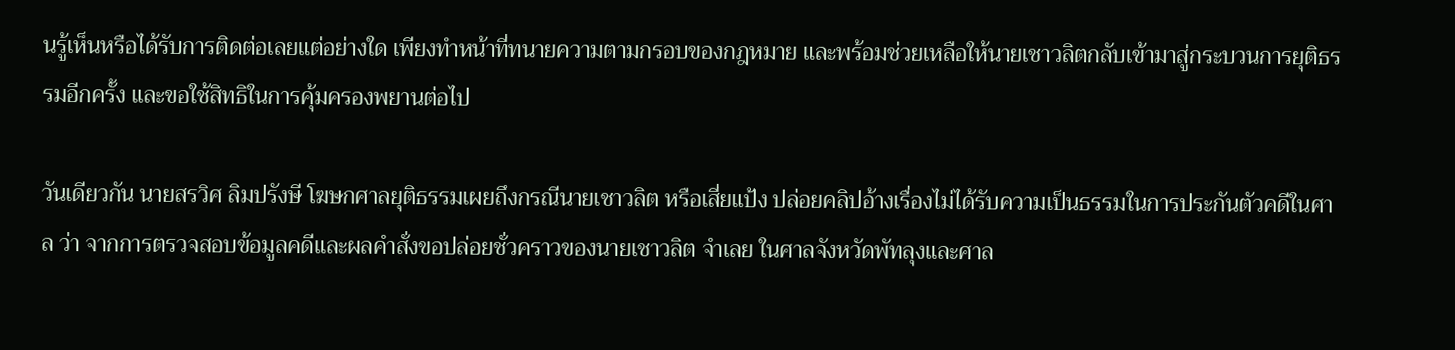นรู้เห็นหรือได้รับการติดต่อเลยแต่อย่างใด เพียงทำหน้าที่ทนายความตามกรอบของกฎหมาย และพร้อมช่วยเหลือให้นายเชาวลิตกลับเข้ามาสู่กระบวนการยุติธรรมอีกครั้ง และขอใช้สิทธิในการคุ้มครองพยานต่อไป

วันเดียวกัน นายสรวิศ ลิมปรังษี โฆษกศาลยุติธรรมเผยถึงกรณีนายเชาวลิต หรือเสี่ยแป้ง ปล่อยคลิปอ้างเรื่องไม่ได้รับความเป็นธรรมในการประกันตัวคดีในศาล ว่า จากการตรวจสอบข้อมูลคดีและผลคำสั่งขอปล่อยชั่วคราวของนายเชาวลิต จำเลย ในศาลจังหวัดพัทลุงและศาล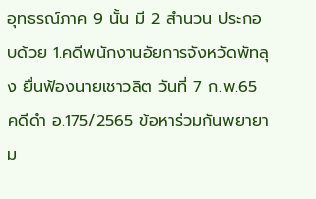อุทธรณ์ภาค 9 นั้น มี 2 สำนวน ประกอบด้วย 1.คดีพนักงานอัยการจังหวัดพัทลุง ยื่นฟ้องนายเชาวลิต วันที่ 7 ก.พ.65 คดีดำ อ.175/2565 ข้อหาร่วมกันพยายาม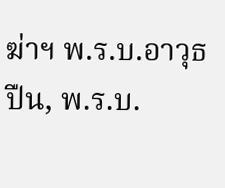ฆ่าฯ พ.ร.บ.อาวุธปืน, พ.ร.บ.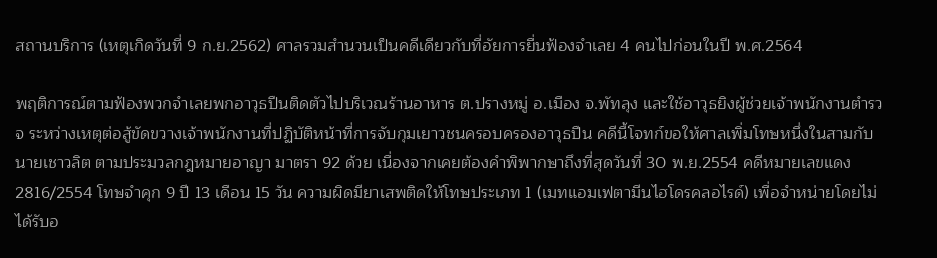สถานบริการ (เหตุเกิดวันที่ 9 ก.ย.2562) ศาลรวมสำนวนเป็นคดีเดียวกับที่อัยการยื่นฟ้องจำเลย 4 คนไปก่อนในปี พ.ศ.2564

พฤติการณ์ตามฟ้องพวกจำเลยพกอาวุธปืนติดตัวไปบริเวณร้านอาหาร ต.ปรางหมู่ อ.เมือง จ.พัทลุง และใช้อาวุธยิงผู้ช่วยเจ้าพนักงานตำรวจ ระหว่างเหตุต่อสู้ขัดขวางเจ้าพนักงานที่ปฏิบัติหน้าที่การจับกุมเยาวชนครอบครองอาวุธปืน คดีนี้โจทก์ขอให้ศาลเพิ่มโทษหนึ่งในสามกับนายเชาวลิต ตามประมวลกฎหมายอาญา มาตรา 92 ด้วย เนื่องจากเคยต้องคำพิพากษาถึงที่สุดวันที่ 30 พ.ย.2554 คดีหมายเลขแดง 2816/2554 โทษจำคุก 9 ปี 13 เดือน 15 วัน ความผิดมียาเสพติดให้โทษประเภท 1 (เมทแอมเฟตามีนไฮโดรคลอไรด์) เพื่อจำหน่ายโดยไม่ได้รับอ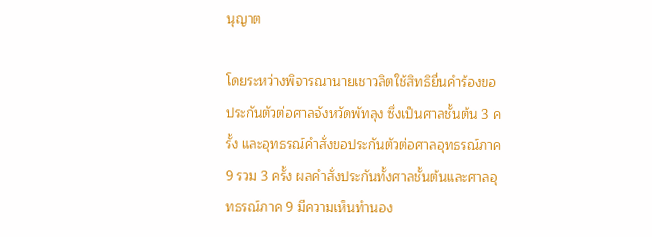นุญาต

โดยระหว่างพิจารณานายเชาวลิตใช้สิทธิยื่นคำร้องขอประกันตัวต่อศาลจังหวัดพัทลุง ซึ่งเป็นศาลชั้นต้น 3 ครั้ง และอุทธรณ์คำสั่งขอประกันตัวต่อศาลอุทธรณ์ภาค 9 รวม 3 ครั้ง ผลคำสั่งประกันทั้งศาลชั้นต้นและศาลอุทธรณ์ภาค 9 มีความเห็นทำนอง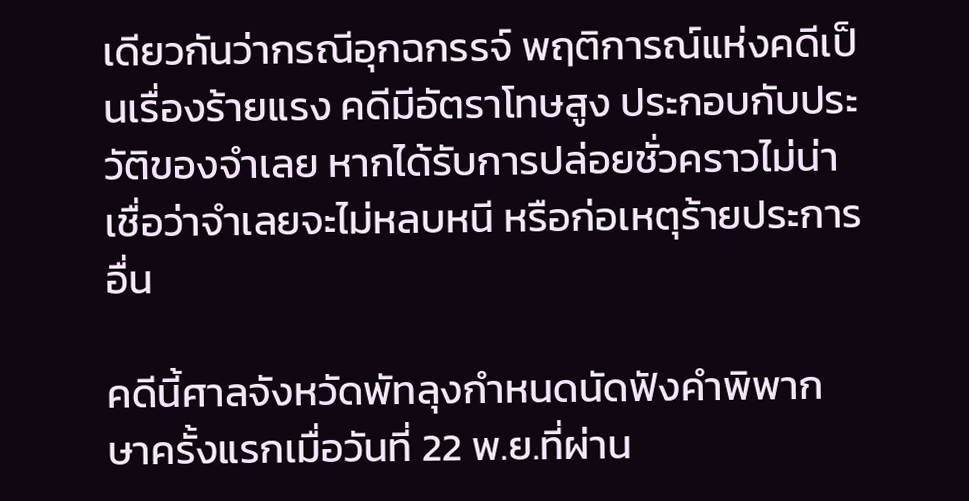เดียวกันว่ากรณีอุกฉกรรจ์ พฤติการณ์แห่งคดีเป็นเรื่องร้ายแรง คดีมีอัตราโทษสูง ประกอบกับประวัติของจำเลย หากได้รับการปล่อยชั่วคราวไม่น่าเชื่อว่าจำเลยจะไม่หลบหนี หรือก่อเหตุร้ายประการอื่น

คดีนี้ศาลจังหวัดพัทลุงกำหนดนัดฟังคำพิพากษาครั้งแรกเมื่อวันที่ 22 พ.ย.ที่ผ่าน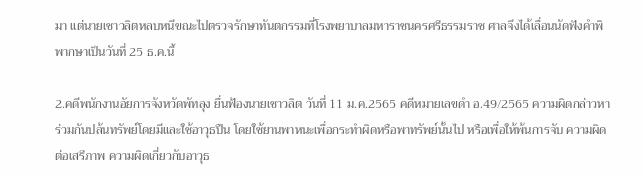มา แต่นายเชาวลิตหลบหนีขณะไปตรวจรักษาทันตกรรมที่โรงพยาบาลมหาราชนครศรีธรรมราช ศาลจึงได้เลื่อนนัดฟังคำพิพากษาเป็นวันที่ 25 ธ.ค.นี้

2.คดีพนักงานอัยการจังหวัดพัทลุง ยื่นฟ้องนายเชาวลิต วันที่ 11 ม.ค.2565 คดีหมายเลขดำ อ.49/2565 ความผิดกล่าวหาร่วมกันปล้นทรัพย์โดยมีและใช้อาวุธปืน โดยใช้ยานพาหนะเพื่อกระทำผิดหรือพาทรัพย์นั้นไป หรือเพื่อให้พ้นการจับ ความผิดต่อเสรีภาพ ความผิดเกี่ยวกับอาวุธ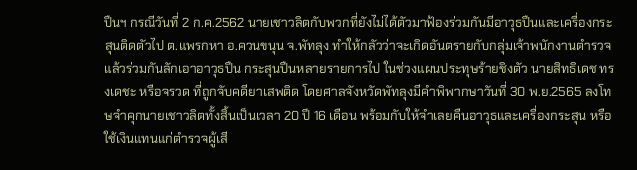ปืนฯ กรณีวันที่ 2 ก.ค.2562 นายเชาวลิตกับพวกที่ยังไม่ได้ตัวมาฟ้องร่วมกันมีอาวุธปืนและเครื่องกระสุนติดตัวไป ต.แพรกหา อ.ควนขนุน จ.พัทลุง ทำให้กลัวว่าจะเกิดอันตรายกับกลุ่มเจ้าพนักงานตำรวจแล้วร่วมกันลักเอาอาวุธปืน กระสุนปืนหลายรายการไป ในช่วงแผนประทุษร้ายชิงตัว นายสิทธิเดช ทรงเดชะ หรือจรวด ที่ถูกจับคดียาเสพติด โดยศาลจังหวัดพัทลุงมีคำพิพากษาวันที่ 30 พ.ย.2565 ลงโทษจำคุกนายเชาวลิตทั้งสิ้นเป็นเวลา 20 ปี 16 เดือน พร้อมกับให้จำเลยคืนอาวุธและเครื่องกระสุน หรือใช้เงินแทนแก่ตำรวจผู้เสี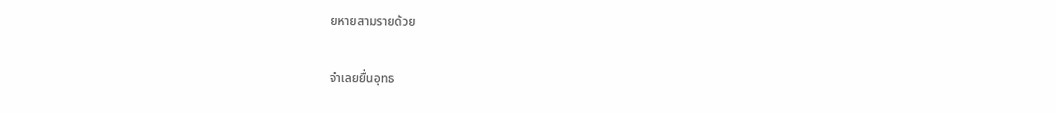ยหายสามรายด้วย

จำเลยยื่นอุทธ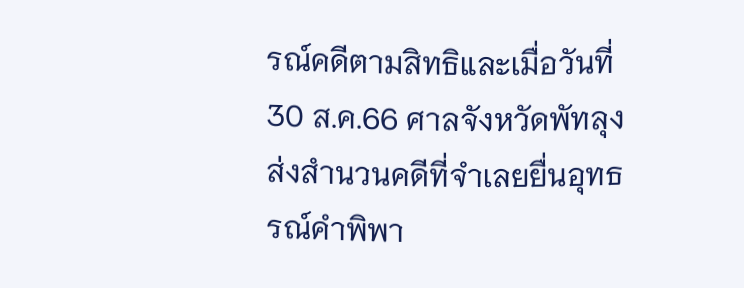รณ์คดีตามสิทธิและเมื่อวันที่ 30 ส.ค.66 ศาลจังหวัดพัทลุงส่งสำนวนคดีที่จำเลยยื่นอุทธรณ์คำพิพา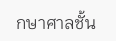กษาศาลชั้น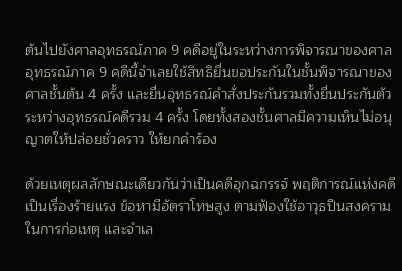ต้นไปยังศาลอุทธรณ์ภาค 9 คดีอยู่ในระหว่างการพิจารณาของศาลอุทธรณ์ภาค 9 คดีนี้จำเลยใช้สิทธิยื่นขอประกันในชั้นพิจารณาของศาลชั้นต้น 4 ครั้ง และยื่นอุทธรณ์คำสั่งประกันรวมทั้งยื่นประกันตัวระหว่างอุทธรณ์คดีรวม 4 ครั้ง โดยทั้งสองชั้นศาลมีความเห็นไม่อนุญาตให้ปล่อยชั่วคราว ให้ยกคำร้อง

ด้วยเหตุผลลักษณะเดียวกันว่าเป็นคดีอุกฉกรรจ์ พฤติการณ์แห่งคดีเป็นเรื่องร้ายแรง ข้อหามีอัตราโทษสูง ตามฟ้องใช้อาวุธปืนสงครามในการก่อเหตุ และจำเล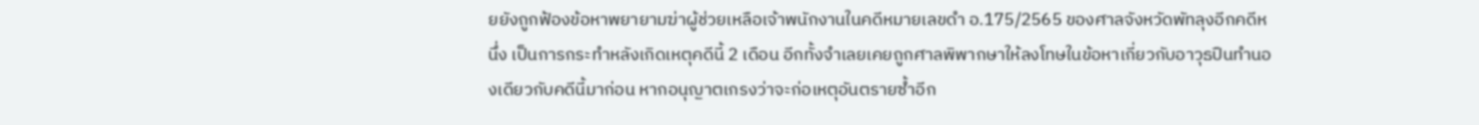ยยังถูกฟ้องข้อหาพยายามฆ่าผู้ช่วยเหลือเจ้าพนักงานในคดีหมายเลขดำ อ.175/2565 ของศาลจังหวัดพัทลุงอีกคดีหนึ่ง เป็นการกระทำหลังเกิดเหตุคดีนี้ 2 เดือน อีกทั้งจำเลยเคยถูกศาลพิพากษาให้ลงโทษในข้อหาเกี่ยวกับอาวุธปืนทำนองเดียวกับคดีนี้มาก่อน หากอนุญาตเกรงว่าจะก่อเหตุอันตรายซ้ำอีก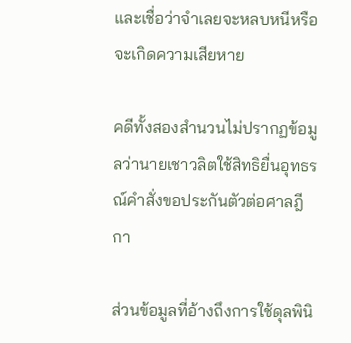และเชื่อว่าจำเลยจะหลบหนีหรือจะเกิดความเสียหาย

คดีทั้งสองสำนวนไม่ปรากฏข้อมูลว่านายเชาวลิตใช้สิทธิยื่นอุทธรณ์คำสั่งขอประกันตัวต่อศาลฎีกา

ส่วนข้อมูลที่อ้างถึงการใช้ดุลพินิ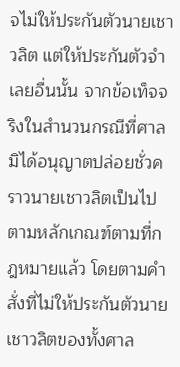จไม่ให้ประกันตัวนายเชาวลิต แต่ให้ประกันตัวจำเลยอื่นนั้น จากข้อเท็จจริงในสำนวนกรณีที่ศาลมิได้อนุญาตปล่อยชั่วคราวนายเชาวลิตเป็นไปตามหลักเกณฑ์ตามที่กฎหมายแล้ว โดยตามคำสั่งที่ไม่ให้ประกันตัวนายเชาวลิตของทั้งศาล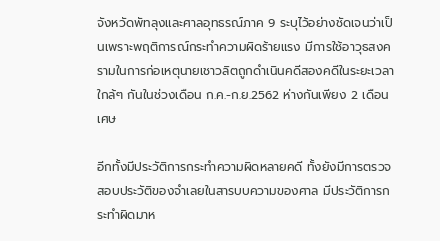จังหวัดพัทลุงและศาลอุทธรณ์ภาค 9 ระบุไว้อย่างชัดเจนว่าเป็นเพราะพฤติการณ์กระทำความผิดร้ายแรง มีการใช้อาวุธสงครามในการก่อเหตุนายเชาวลิตถูกดำเนินคดีสองคดีในระยะเวลาใกล้ๆ กันในช่วงเดือน ก.ค.-ก.ย.2562 ห่างกันเพียง 2 เดือนเศษ

อีกทั้งมีประวัติการกระทำความผิดหลายคดี ทั้งยังมีการตรวจสอบประวัติของจำเลยในสารบบความของศาล มีประวัติการกระทำผิดมาห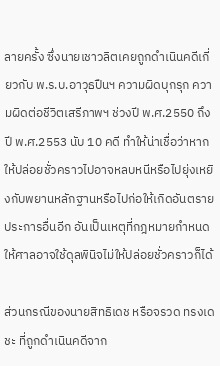ลายครั้ง ซึ่งนายเชาวลิตเคยถูกดำเนินคดีเกี่ยวกับ พ.ร.บ.อาวุธปืนฯ ความผิดบุกรุก ความผิดต่อชีวิตเสรีภาพฯ ช่วงปี พ.ศ.2550 ถึงปี พ.ศ.2553 นับ 10 คดี ทำให้น่าเชื่อว่าหากให้ปล่อยชั่วคราวไปอาจหลบหนีหรือไปยุ่งเหยิงกับพยานหลักฐานหรือไปก่อให้เกิดอันตรายประการอื่นอีก อันเป็นเหตุที่กฎหมายกำหนดให้ศาลอาจใช้ดุลพินิจไม่ให้ปล่อยชั่วคราวก็ได้

ส่วนกรณีของนายสิทธิเดช หรือจรวด ทรงเดชะ ที่ถูกดำเนินคดีจาก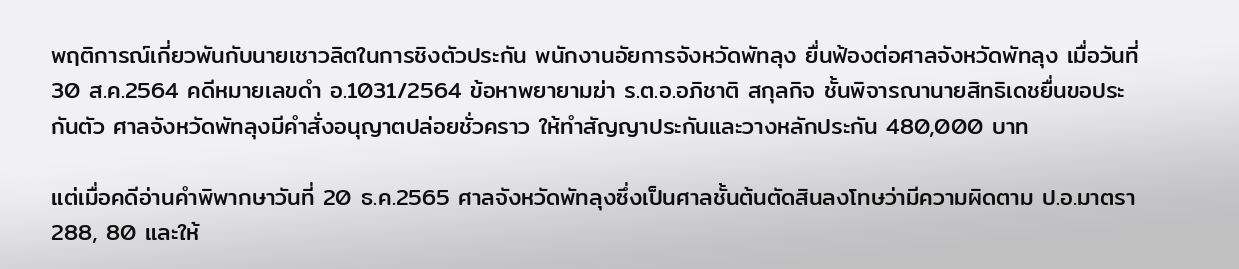พฤติการณ์เกี่ยวพันกับนายเชาวลิตในการชิงตัวประกัน พนักงานอัยการจังหวัดพัทลุง ยื่นฟ้องต่อศาลจังหวัดพัทลุง เมื่อวันที่ 30 ส.ค.2564 คดีหมายเลขดำ อ.1031/2564 ข้อหาพยายามฆ่า ร.ต.อ.อภิชาติ สกุลกิจ ชั้นพิจารณานายสิทธิเดชยื่นขอประกันตัว ศาลจังหวัดพัทลุงมีคำสั่งอนุญาตปล่อยชั่วคราว ให้ทำสัญญาประกันและวางหลักประกัน 480,000 บาท

แต่เมื่อคดีอ่านคำพิพากษาวันที่ 20 ธ.ค.2565 ศาลจังหวัดพัทลุงซึ่งเป็นศาลชั้นต้นตัดสินลงโทษว่ามีความผิดตาม ป.อ.มาตรา 288, 80 และให้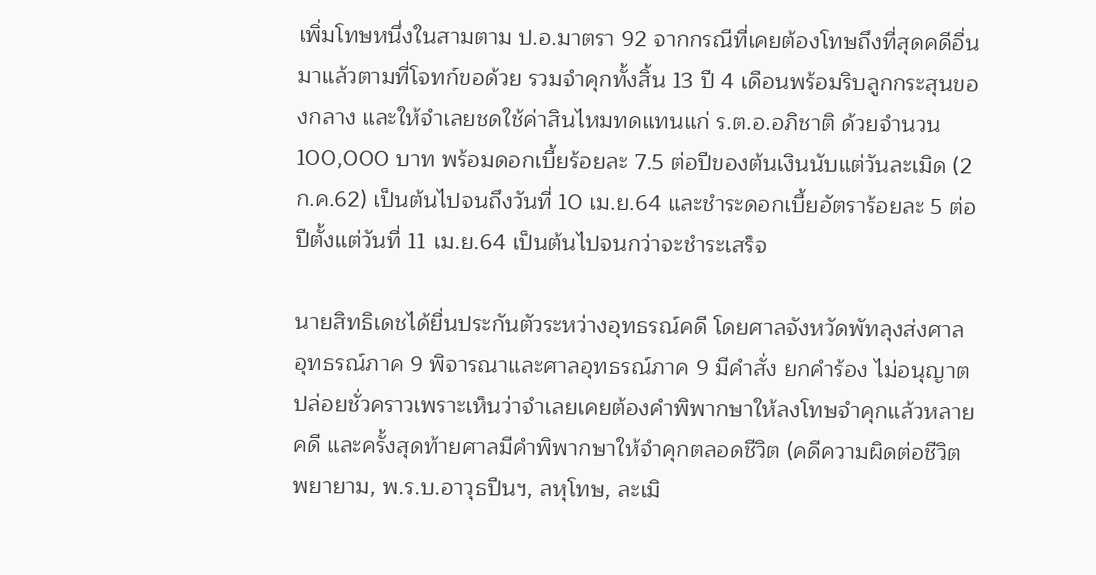เพิ่มโทษหนึ่งในสามตาม ป.อ.มาตรา 92 จากกรณีที่เคยต้องโทษถึงที่สุดคดีอื่นมาแล้วตามที่โจทก์ขอด้วย รวมจำคุกทั้งสิ้น 13 ปี 4 เดือนพร้อมริบลูกกระสุนของกลาง และให้จำเลยชดใช้ค่าสินไหมทดแทนแก่ ร.ต.อ.อภิชาติ ด้วยจำนวน 100,000 บาท พร้อมดอกเบี้ยร้อยละ 7.5 ต่อปีของต้นเงินนับแต่วันละเมิด (2 ก.ค.62) เป็นต้นไปจนถึงวันที่ 10 เม.ย.64 และชำระดอกเบี้ยอัตราร้อยละ 5 ต่อปีตั้งแต่วันที่ 11 เม.ย.64 เป็นต้นไปจนกว่าจะชำระเสร็จ

นายสิทธิเดชได้ยื่นประกันตัวระหว่างอุทธรณ์คดี โดยศาลจังหวัดพัทลุงส่งศาลอุทธรณ์ภาค 9 พิจารณาและศาลอุทธรณ์ภาค 9 มีคำสั่ง ยกคำร้อง ไม่อนุญาตปล่อยชั่วคราวเพราะเห็นว่าจำเลยเคยต้องคำพิพากษาให้ลงโทษจำคุกแล้วหลายคดี และครั้งสุดท้ายศาลมีคำพิพากษาให้จำคุกตลอดชีวิต (คดีความผิดต่อชีวิต พยายาม, พ.ร.บ.อาวุธปืนฯ, ลหุโทษ, ละเมิ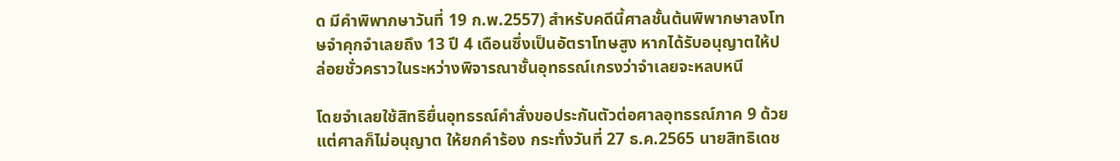ด มีคำพิพากษาวันที่ 19 ก.พ.2557) สำหรับคดีนี้ศาลชั้นต้นพิพากษาลงโทษจำคุกจำเลยถึง 13 ปี 4 เดือนซึ่งเป็นอัตราโทษสูง หากได้รับอนุญาตให้ปล่อยชั่วคราวในระหว่างพิจารณาชั้นอุทธรณ์เกรงว่าจำเลยจะหลบหนี

โดยจำเลยใช้สิทธิยื่นอุทธรณ์คำสั่งขอประกันตัวต่อศาลอุทธรณ์ภาค 9 ด้วย แต่ศาลก็ไม่อนุญาต ให้ยกคำร้อง กระทั่งวันที่ 27 ธ.ค.2565 นายสิทธิเดช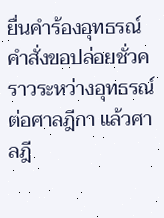ยื่นคำร้องอุทธรณ์คำสั่งขอปล่อยชั่วคราวระหว่างอุทธรณ์ต่อศาลฎีกา แล้วศาลฎี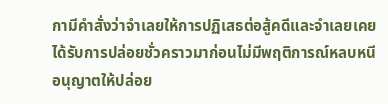กามีคำสั่งว่าจำเลยให้การปฏิเสธต่อสู้คดีและจำเลยเคยได้รับการปล่อยชั่วคราวมาก่อนไม่มีพฤติการณ์หลบหนี อนุญาตให้ปล่อย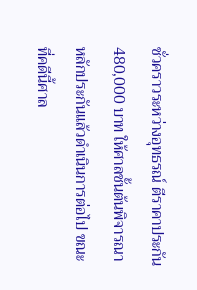ชั่วคราวระหว่างอุทธรณ์ ตีราคาประกัน 480,000 บาท ให้ศาลชั้นต้นพิจารณาหลักประกันแล้วดำเนินการต่อไป ขณะที่คดีนี้ศาล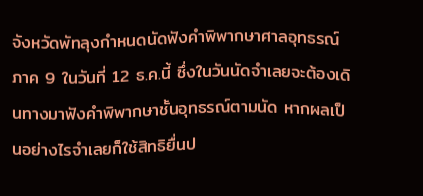จังหวัดพัทลุงกำหนดนัดฟังคำพิพากษาศาลอุทธรณ์ภาค 9 ในวันที่ 12 ธ.ค.นี้ ซึ่งในวันนัดจำเลยจะต้องเดินทางมาฟังคำพิพากษาชั้นอุทธรณ์ตามนัด หากผลเป็นอย่างไรจำเลยก็ใช้สิทธิยื่นป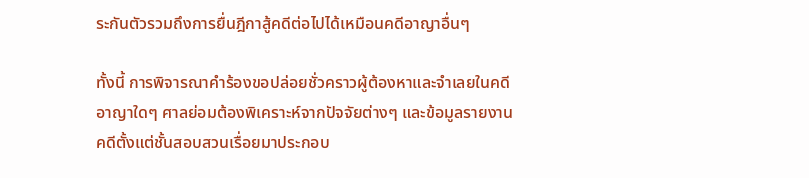ระกันตัวรวมถึงการยื่นฎีกาสู้คดีต่อไปได้เหมือนคดีอาญาอื่นๆ

ทั้งนี้ การพิจารณาคำร้องขอปล่อยชั่วคราวผู้ต้องหาและจำเลยในคดีอาญาใดๆ ศาลย่อมต้องพิเคราะห์จากปัจจัยต่างๆ และข้อมูลรายงานคดีตั้งแต่ชั้นสอบสวนเรื่อยมาประกอบ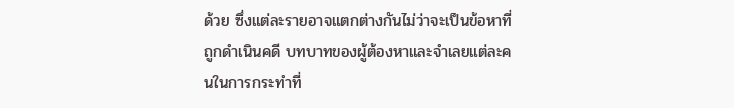ด้วย ซึ่งแต่ละรายอาจแตกต่างกันไม่ว่าจะเป็นข้อหาที่ถูกดำเนินคดี บทบาทของผู้ต้องหาและจำเลยแต่ละคนในการกระทำที่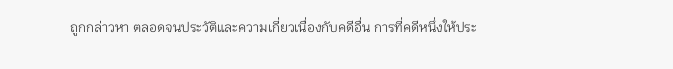ถูกกล่าวหา ตลอดจนประวัติและความเกี่ยวเนื่องกับคดีอื่น การที่คดีหนึ่งให้ประ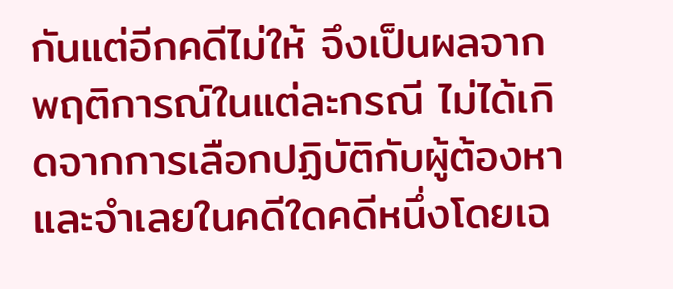กันแต่อีกคดีไม่ให้ จึงเป็นผลจากพฤติการณ์ในแต่ละกรณี ไม่ได้เกิดจากการเลือกปฏิบัติกับผู้ต้องหาและจำเลยในคดีใดคดีหนึ่งโดยเฉ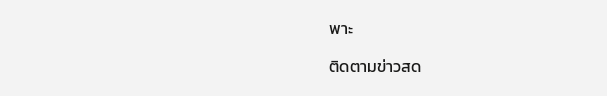พาะ

ติดตามข่าวสด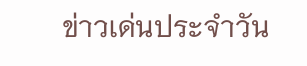ข่าวเด่นประจำวัน